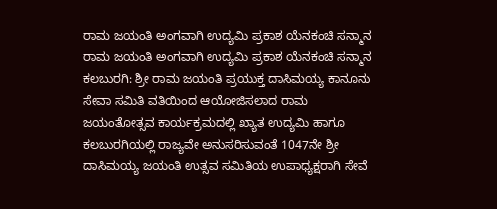ರಾಮ ಜಯಂತಿ ಅಂಗವಾಗಿ ಉದ್ಯಮಿ ಪ್ರಕಾಶ ಯೆನಕಂಚಿ ಸನ್ಮಾನ
ರಾಮ ಜಯಂತಿ ಅಂಗವಾಗಿ ಉದ್ಯಮಿ ಪ್ರಕಾಶ ಯೆನಕಂಚಿ ಸನ್ಮಾನ
ಕಲಬುರಗಿ: ಶ್ರೀ ರಾಮ ಜಯಂತಿ ಪ್ರಯುಕ್ತ ದಾಸಿಮಯ್ಯ ಕಾನೂನು ಸೇವಾ ಸಮಿತಿ ವತಿಯಿಂದ ಆಯೋಜಿಸಲಾದ ರಾಮ ಜಯಂತೋತ್ಸವ ಕಾರ್ಯಕ್ರಮದಲ್ಲಿ ಖ್ಯಾತ ಉದ್ಯಮಿ ಹಾಗೂ ಕಲಬುರಗಿಯಲ್ಲಿ ರಾಜ್ಯವೇ ಅನುಸರಿಸುವಂತೆ 1047ನೇ ಶ್ರೀ ದಾಸಿಮಯ್ಯ ಜಯಂತಿ ಉತ್ಸವ ಸಮಿತಿಯ ಉಪಾಧ್ಯಕ್ಷರಾಗಿ ಸೇವೆ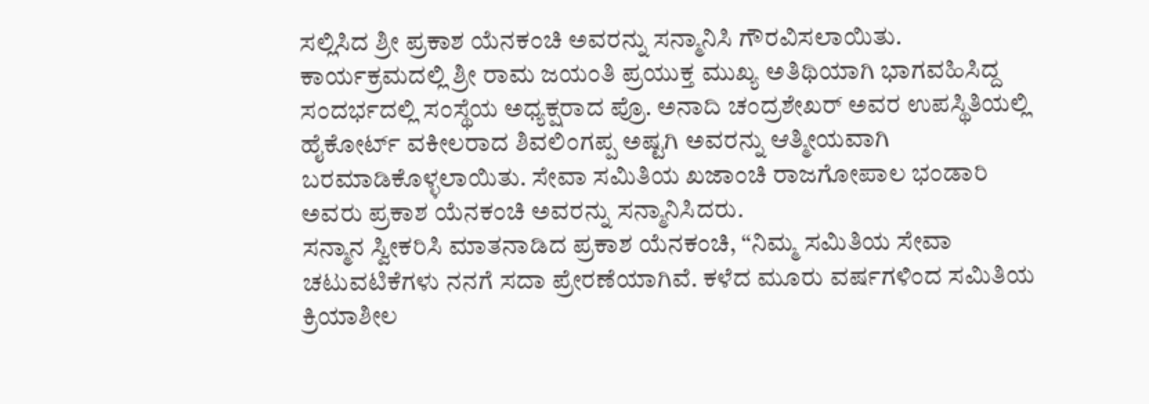ಸಲ್ಲಿಸಿದ ಶ್ರೀ ಪ್ರಕಾಶ ಯೆನಕಂಚಿ ಅವರನ್ನು ಸನ್ಮಾನಿಸಿ ಗೌರವಿಸಲಾಯಿತು.
ಕಾರ್ಯಕ್ರಮದಲ್ಲಿ ಶ್ರೀ ರಾಮ ಜಯಂತಿ ಪ್ರಯುಕ್ತ ಮುಖ್ಯ ಅತಿಥಿಯಾಗಿ ಭಾಗವಹಿಸಿದ್ದ ಸಂದರ್ಭದಲ್ಲಿ ಸಂಸ್ಥೆಯ ಅಧ್ಯಕ್ಷರಾದ ಪ್ರೊ. ಅನಾದಿ ಚಂದ್ರಶೇಖರ್ ಅವರ ಉಪಸ್ಥಿತಿಯಲ್ಲಿ ಹೈಕೋರ್ಟ್ ವಕೀಲರಾದ ಶಿವಲಿಂಗಪ್ಪ ಅಷ್ಟಗಿ ಅವರನ್ನು ಆತ್ಮೀಯವಾಗಿ ಬರಮಾಡಿಕೊಳ್ಳಲಾಯಿತು. ಸೇವಾ ಸಮಿತಿಯ ಖಜಾಂಚಿ ರಾಜಗೋಪಾಲ ಭಂಡಾರಿ ಅವರು ಪ್ರಕಾಶ ಯೆನಕಂಚಿ ಅವರನ್ನು ಸನ್ಮಾನಿಸಿದರು.
ಸನ್ಮಾನ ಸ್ವೀಕರಿಸಿ ಮಾತನಾಡಿದ ಪ್ರಕಾಶ ಯೆನಕಂಚಿ, “ನಿಮ್ಮ ಸಮಿತಿಯ ಸೇವಾ ಚಟುವಟಿಕೆಗಳು ನನಗೆ ಸದಾ ಪ್ರೇರಣೆಯಾಗಿವೆ. ಕಳೆದ ಮೂರು ವರ್ಷಗಳಿಂದ ಸಮಿತಿಯ ಕ್ರಿಯಾಶೀಲ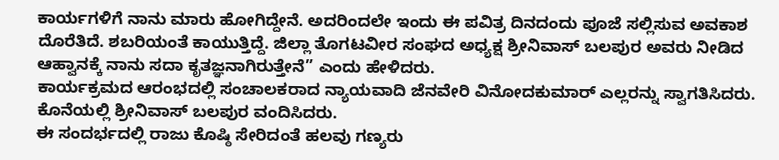ಕಾರ್ಯಗಳಿಗೆ ನಾನು ಮಾರು ಹೋಗಿದ್ದೇನೆ. ಅದರಿಂದಲೇ ಇಂದು ಈ ಪವಿತ್ರ ದಿನದಂದು ಪೂಜೆ ಸಲ್ಲಿಸುವ ಅವಕಾಶ ದೊರೆತಿದೆ. ಶಬರಿಯಂತೆ ಕಾಯುತ್ತಿದ್ದೆ. ಜಿಲ್ಲಾ ತೊಗಟವೀರ ಸಂಘದ ಅಧ್ಯಕ್ಷ ಶ್ರೀನಿವಾಸ್ ಬಲಪುರ ಅವರು ನೀಡಿದ ಆಹ್ವಾನಕ್ಕೆ ನಾನು ಸದಾ ಕೃತಜ್ಞನಾಗಿರುತ್ತೇನೆ” ಎಂದು ಹೇಳಿದರು.
ಕಾರ್ಯಕ್ರಮದ ಆರಂಭದಲ್ಲಿ ಸಂಚಾಲಕರಾದ ನ್ಯಾಯವಾದಿ ಜೆನವೇರಿ ವಿನೋದಕುಮಾರ್ ಎಲ್ಲರನ್ನು ಸ್ವಾಗತಿಸಿದರು. ಕೊನೆಯಲ್ಲಿ ಶ್ರೀನಿವಾಸ್ ಬಲಪುರ ವಂದಿಸಿದರು.
ಈ ಸಂದರ್ಭದಲ್ಲಿ ರಾಜು ಕೊಷ್ಠಿ ಸೇರಿದಂತೆ ಹಲವು ಗಣ್ಯರು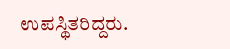ಉಪಸ್ಥಿತರಿದ್ದರು.